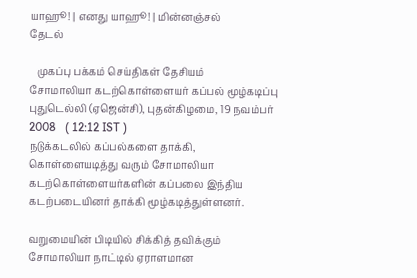யாஹூ! | எனது யாஹூ! | மின்னஞ்சல்
தேடல்

   முகப்பு பக்கம் செய்திகள் தேசியம்
சோமாலியா கடற்கொள்ளையர் கப்பல் மூழ்கடிப்பு
புதுடெல்லி (ஏஜென்சி), புதன்கிழமை, 19 நவம்பர் 2008   ( 12:12 IST )
நடுக்கடலில் கப்பல்களை தாக்கி, கொள்ளையடித்து வரும் சோமாலியா கடற்கொள்ளையர்களின் கப்பலை இந்திய கடற்படையினர் தாக்கி மூழ்கடித்துள்ளனர்.

வறுமையின் பிடியில் சிக்கித் தவிக்கும் சோமாலியா நாட்டில் ஏராளமான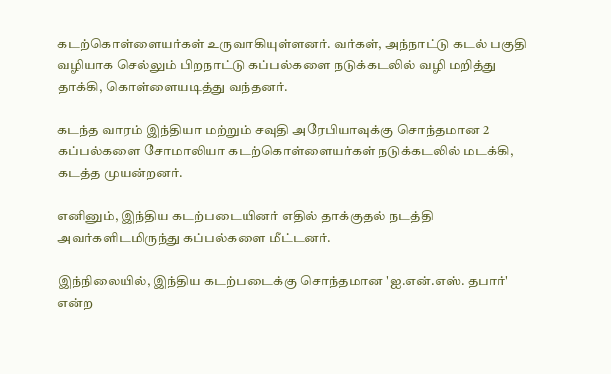கடற்கொள்ளையர்கள் உருவாகியுள்ளனர். வர்கள், அந்நாட்டு கடல் பகுதி வழியாக செல்லும் பிறநாட்டு கப்பல்களை நடுக்கடலில் வழி மறித்து தாக்கி, கொள்ளையடித்து வந்தனர்.

கடந்த வாரம் இந்தியா மற்றும் சவுதி அரேபியாவுக்கு சொந்தமான 2 கப்பல்களை சோமாலியா கடற்கொள்ளையர்கள் நடுக்கடலில் மடக்கி, கடத்த முயன்றனர்.

எனினும், இந்திய கடற்படையினர் எதில் தாக்குதல் நடத்தி அவர்களிடமிருந்து கப்பல்களை மீட்டனர்.

இந்நிலையில், இந்திய கடற்படைக்கு சொந்தமான 'ஐ.என்.எஸ். தபார்' என்ற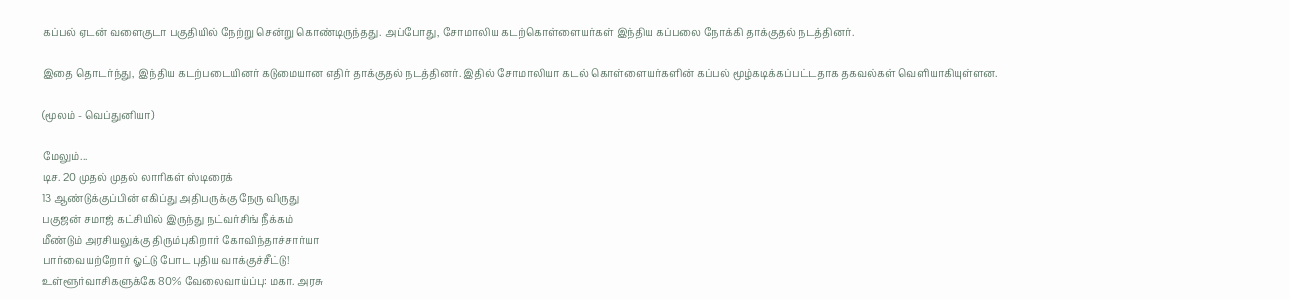கப்பல் ஏடன் வளைகுடா பகுதியில் நேற்று சென்று கொண்டிருந்தது. அப்போது, சோமாலிய கடற்கொள்ளையர்கள் இந்திய கப்பலை நோக்கி தாக்குதல் நடத்தினர்.

இதை தொடர்ந்து, இந்திய கடற்படையினர் கடுமையான எதிர் தாக்குதல் நடத்தினர். இதில் சோமாலியா கடல் கொள்ளையர்களின் கப்பல் மூழ்கடிக்கப்பட்டதாக தகவல்கள் வெளியாகியுள்ளன.

(மூலம் - வெப்துனியா)

மேலும்...
டிச. 20 முதல் முதல் லாரிகள் ஸ்டிரைக்
13 ஆண்டுக்குப்பின் எகிப்து அதிபருக்கு நேரு விருது
பகுஜன் சமாஜ் கட்சியில் இருந்து நட்வர்சிங் நீக்கம்
மீண்டும் அரசியலுக்கு திரும்புகிறார் கோவிந்தாச்சார்யா
பார்வையற்றோர் ஓட்டு போட புதிய வாக்குச்சீட்டு!
உள்ளூர்வாசிகளுக்கே 80% வேலைவாய்ப்பு: மகா. அரசு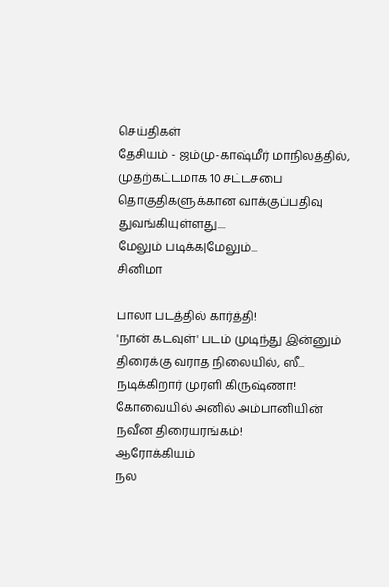செய்திகள்
தேசியம் - ஜம்மு-காஷ்மீர் மாநிலத்தில், முதற்கட்டமாக 10 சட்டசபை தொகுதிகளுக்கான வாக்குப்பதிவு துவங்கியுள்ளது....
மேலும் படிக்க|மேலும்...
சினிமா

பாலா படத்தில் கார்த்தி!
'நான் கடவுள்' படம் முடிந்து இன்னும் திரைக்கு வராத நிலையில், ஸீ...
நடிக்கிறார் முரளி கிருஷ்ணா!
கோவையில் அனில் அம்பானியின் நவீன திரையரங்கம்!
ஆரோக்கியம்
நல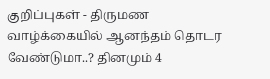குறிப்புகள் - திருமண வாழ்க்கையில் ஆனந்தம் தொடர வேண்டுமா..? தினமும் 4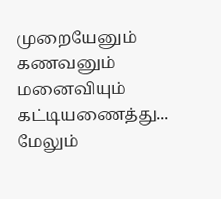முறையேனும் கணவனும் மனைவியும் கட்டியணைத்து...
மேலும்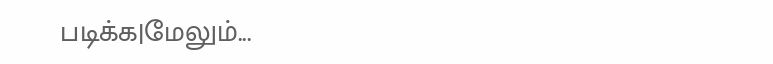படிக்க|மேலும்...